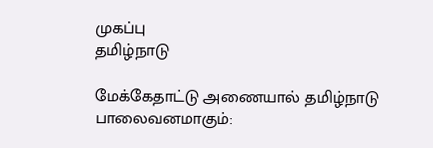முகப்பு
தமிழ்நாடு

மேக்கேதாட்டு அணையால் தமிழ்நாடு பாலைவனமாகும்: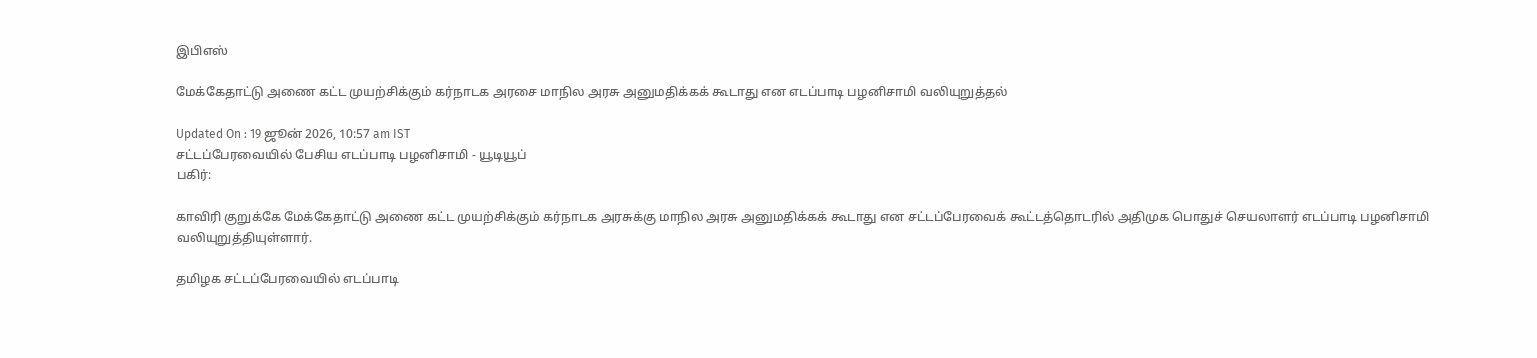இபிஎஸ்

மேக்கேதாட்டு அணை கட்ட முயற்சிக்கும் கர்நாடக அரசை மாநில அரசு அனுமதிக்கக் கூடாது என எடப்பாடி பழனிசாமி வலியுறுத்தல்

Updated On : 19 ஜூன் 2026, 10:57 am IST
சட்டப்பேரவையில் பேசிய எடப்பாடி பழனிசாமி - யூடியூப்
பகிர்:

காவிரி குறுக்கே மேக்கேதாட்டு அணை கட்ட முயற்சிக்கும் கர்நாடக அரசுக்கு மாநில அரசு அனுமதிக்கக் கூடாது என சட்டப்பேரவைக் கூட்டத்தொடரில் அதிமுக பொதுச் செயலாளர் எடப்பாடி பழனிசாமி வலியுறுத்தியுள்ளார்.

தமிழக சட்டப்பேரவையில் எடப்பாடி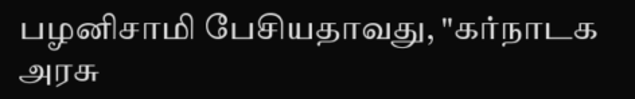பழனிசாமி பேசியதாவது, "கர்நாடக அரசு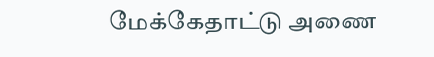மேக்கேதாட்டு அணை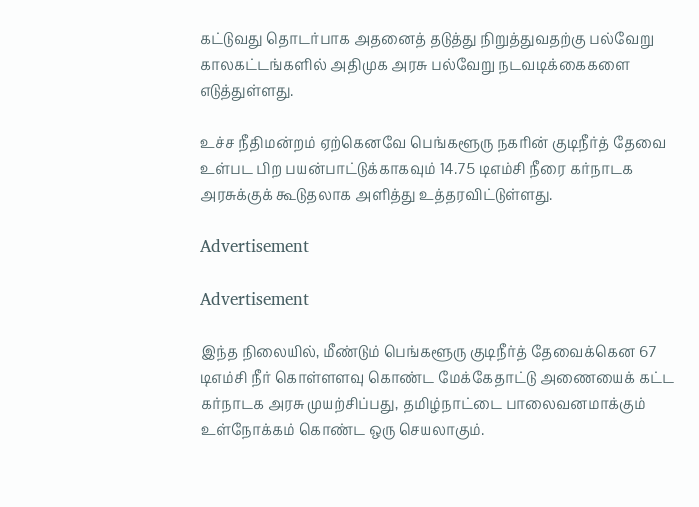கட்டுவது தொடர்பாக அதனைத் தடுத்து நிறுத்துவதற்கு பல்வேறு காலகட்டங்களில் அதிமுக அரசு பல்வேறு நடவடிக்கைகளை எடுத்துள்ளது.

உச்ச நீதிமன்றம் ஏற்கெனவே பெங்களூரு நகரின் குடிநீர்த் தேவை உள்பட பிற பயன்பாட்டுக்காகவும் 14.75 டிஎம்சி நீரை கர்நாடக அரசுக்குக் கூடுதலாக அளித்து உத்தரவிட்டுள்ளது.

Advertisement

Advertisement

இந்த நிலையில், மீண்டும் பெங்களூரு குடிநீர்த் தேவைக்கென 67 டிஎம்சி நீர் கொள்ளளவு கொண்ட மேக்கேதாட்டு அணையைக் கட்ட கர்நாடக அரசு முயற்சிப்பது, தமிழ்நாட்டை பாலைவனமாக்கும் உள்நோக்கம் கொண்ட ஒரு செயலாகும்.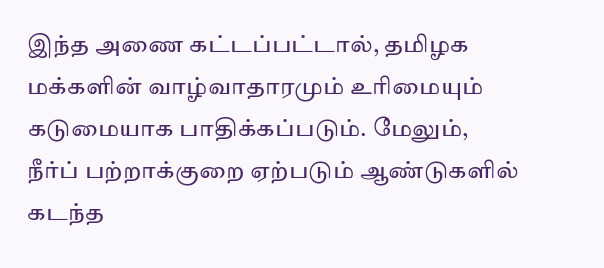இந்த அணை கட்டப்பட்டால், தமிழக மக்களின் வாழ்வாதாரமும் உரிமையும் கடுமையாக பாதிக்கப்படும். மேலும், நீர்ப் பற்றாக்குறை ஏற்படும் ஆண்டுகளில் கடந்த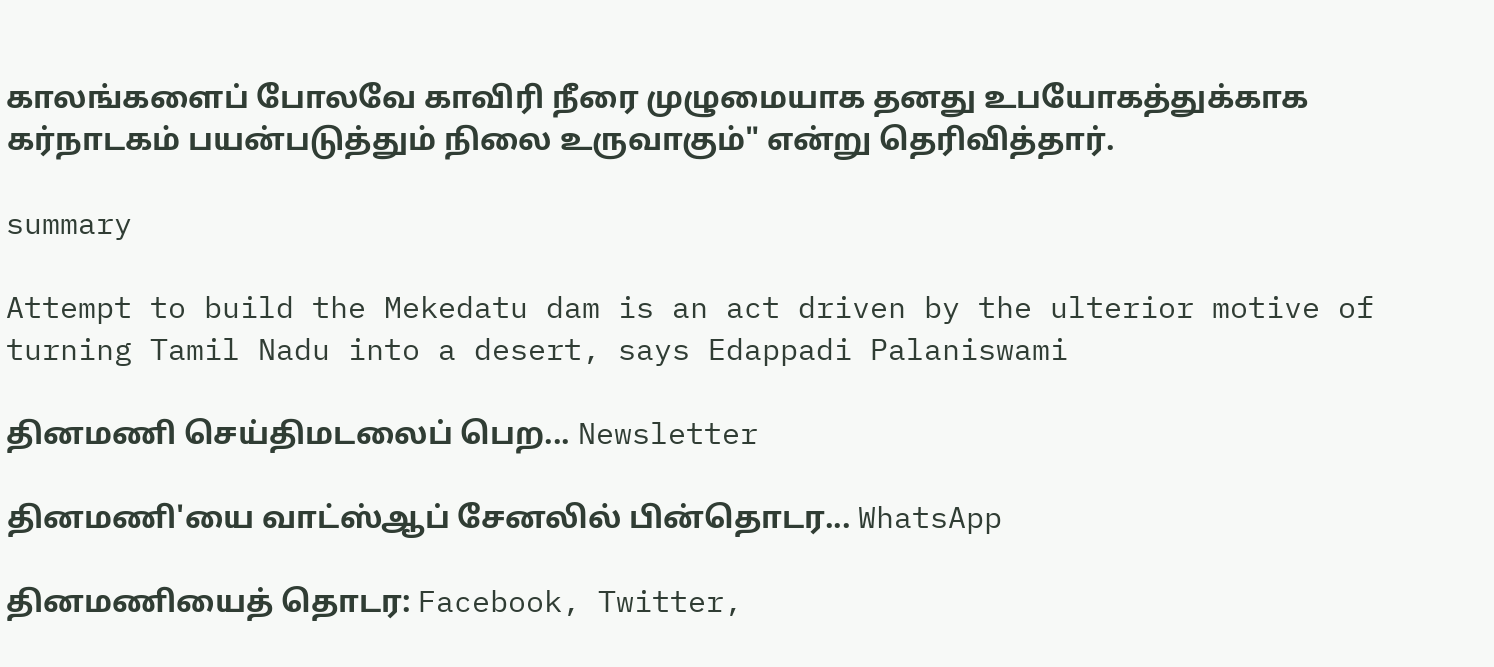காலங்களைப் போலவே காவிரி நீரை முழுமையாக தனது உபயோகத்துக்காக கர்நாடகம் பயன்படுத்தும் நிலை உருவாகும்" என்று தெரிவித்தார்.

summary

Attempt to build the Mekedatu dam is an act driven by the ulterior motive of turning Tamil Nadu into a desert, says Edappadi Palaniswami

தினமணி செய்திமடலைப் பெற... Newsletter

தினமணி'யை வாட்ஸ்ஆப் சேனலில் பின்தொடர... WhatsApp

தினமணியைத் தொடர: Facebook, Twitter,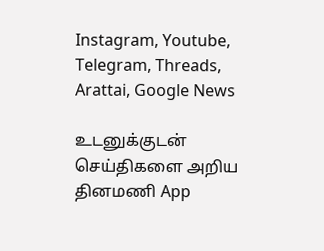Instagram, Youtube, Telegram, Threads, Arattai, Google News

உடனுக்குடன் செய்திகளை அறிய தினமணி App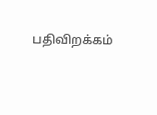பதிவிறக்கம்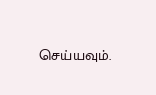செய்யவும்.